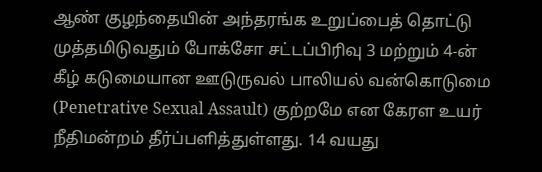ஆண் குழந்தையின் அந்தரங்க உறுப்பைத் தொட்டு முத்தமிடுவதும் போக்சோ சட்டப்பிரிவு 3 மற்றும் 4-ன் கீழ் கடுமையான ஊடுருவல் பாலியல் வன்கொடுமை (Penetrative Sexual Assault) குற்றமே என கேரள உயர் நீதிமன்றம் தீர்ப்பளித்துள்ளது. 14 வயது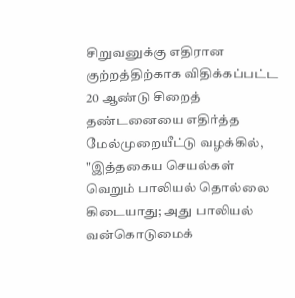சிறுவனுக்கு எதிரான குற்றத்திற்காக விதிக்கப்பட்ட 20 ஆண்டு சிறைத் தண்டனையை எதிர்த்த மேல்முறையீட்டு வழக்கில், "இத்தகைய செயல்கள் வெறும் பாலியல் தொல்லை கிடையாது; அது பாலியல் வன்கொடுமைக்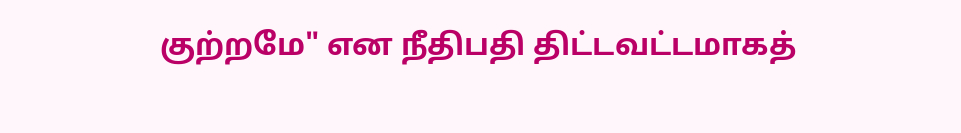குற்றமே" என நீதிபதி திட்டவட்டமாகத்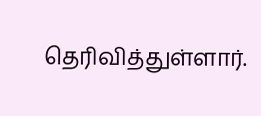தெரிவித்துள்ளார்.